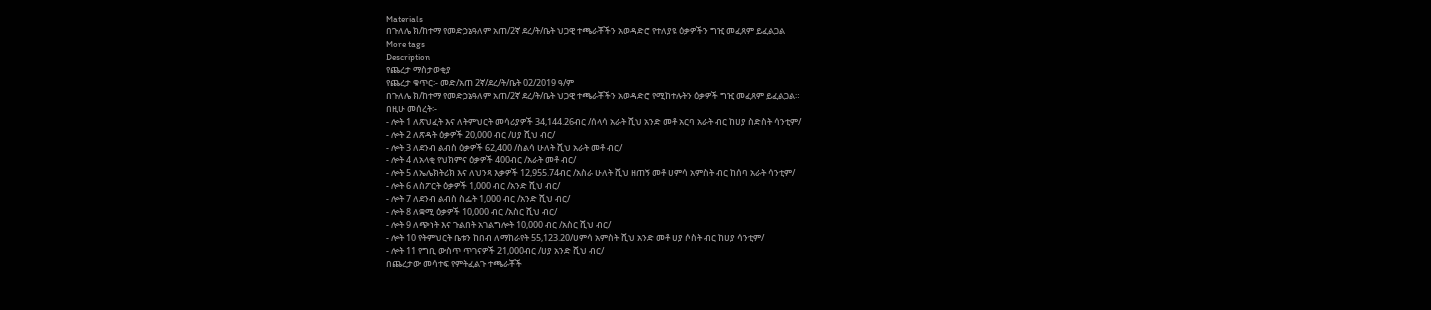Materials
በጉለሌ ክ/ከተማ የመድኃኔዓለም አጠ/2ኛ ደረ/ት/ቤት ህጋዊ ተጫራቾችን አወዳድሮ የተለያዩ ዕቃዎችን ግዢ መፈጸም ይፈልጋል
More tags
Description
የጨረታ ማስታወቂያ
የጨረታ ቁጥር፡- መድ/አጠ 2ኛ/ደረ/ት/ቤት 02/2019 ዓ/ም
በጉለሌ ክ/ከተማ የመድኃኔዓለም አጠ/2ኛ ደረ/ት/ቤት ህጋዊ ተጫራቾችን አወዳድሮ የሚከተሉትን ዕቃዎች ግዢ መፈጸም ይፈልጋል።
በዚሁ መሰረት፡-
- ሎት 1 ለጽህፈት እና ለትምህርት መሳሪያዎች 34,144.26ብር /ሰላሳ አራት ሺህ አንድ መቶ አርባ አራት ብር ከሀያ ስድስት ሳንቲም/
- ሎት 2 ለጽዳት ዕቃዎች 20,000 ብር /ሀያ ሺህ ብር/
- ሎት 3 ለደንብ ልብስ ዕቃዎች 62,400 /ስልሳ ሁለት ሺህ አራት መቶ ብር/
- ሎት 4 ለአላቂ የህክምና ዕቃዎች 400ብር /አራት መቶ ብር/
- ሎት 5 ለኤሌክትሪክ እና ለህንጻ እቃዎች 12,955.74ብር /አስራ ሁለት ሺህ ዘጠኝ መቶ ሀምሳ አምስት ብር ከሰባ አራት ሳንቲም/
- ሎት 6 ለስፖርት ዕቃዎች 1,000 ብር /አንድ ሺህ ብር/
- ሎት 7 ለደንብ ልብስ ስፌት 1,000 ብር /አንድ ሺህ ብር/
- ሎት 8 ለቋሚ ዕቃዎች 10,000 ብር /አስር ሺህ ብር/
- ሎት 9 ለጭነት እና ጉልበት አገልግሎት 10,000 ብር /አስር ሺህ ብር/
- ሎት 10 የትምህርት ቤቱን ከበብ ለማከራየት 55,123.20/ሀምሳ አምስት ሺህ አንድ መቶ ሀያ ሶስት ብር ከሀያ ሳንቲም/
- ሎት 11 የግቢ ውስጥ ጥገናዎች 21,000ብር /ሀያ አንድ ሺህ ብር/
በጨረታው መሳተፍ የምትፈልጉ ተጫራቾች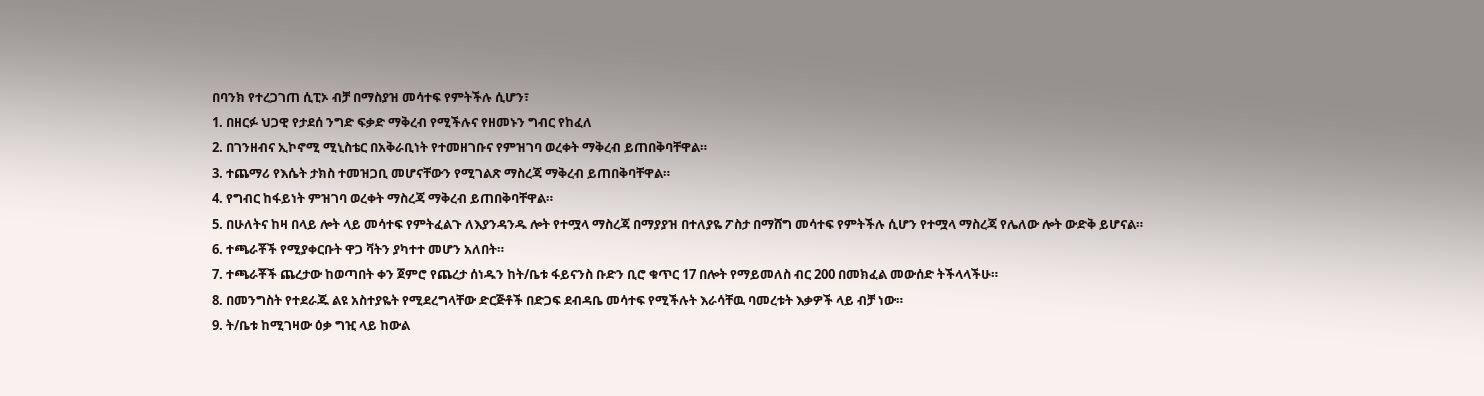በባንክ የተረጋገጠ ሲፒኦ ብቻ በማስያዝ መሳተፍ የምትችሉ ሲሆን፣
1. በዘርፉ ህጋዊ የታደሰ ንግድ ፍቃድ ማቅረብ የሚችሉና የዘመኑን ግብር የከፈለ
2. በገንዘብና ኢኮኖሚ ሚኒስቴር በአቅራቢነት የተመዘገቡና የምዝገባ ወረቀት ማቅረብ ይጠበቅባቸዋል።
3. ተጨማሪ የእሴት ታክስ ተመዝጋቢ መሆናቸውን የሚገልጽ ማስረጃ ማቅረብ ይጠበቅባቸዋል።
4. የግብር ከፋይነት ምዝገባ ወረቀት ማስረጃ ማቅረብ ይጠበቅባቸዋል።
5. በሁለትና ከዛ በላይ ሎት ላይ መሳተፍ የምትፈልጉ ለእያንዳንዱ ሎት የተሟላ ማስረጃ በማያያዝ በተለያዬ ፖስታ በማሸግ መሳተፍ የምትችሉ ሲሆን የተሟላ ማስረጃ የሌለው ሎት ውድቅ ይሆናል።
6. ተጫራቾች የሚያቀርቡት ዋጋ ቫትን ያካተተ መሆን አለበት።
7. ተጫራቾች ጨረታው ከወጣበት ቀን ጀምሮ የጨረታ ሰነዱን ከት/ቤቱ ፋይናንስ ቡድን ቢሮ ቁጥር 17 በሎት የማይመለስ ብር 200 በመክፈል መውሰድ ትችላላችሁ።
8. በመንግስት የተደራጁ ልዩ አስተያዬት የሚደረግላቸው ድርጅቶች በድጋፍ ደብዳቤ መሳተፍ የሚችሉት እራሳቸዉ ባመረቱት እቃዎች ላይ ብቻ ነው።
9. ት/ቤቱ ከሚገዛው ዕቃ ግዢ ላይ ከውል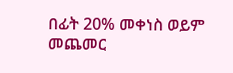በፊት 20% መቀነስ ወይም መጨመር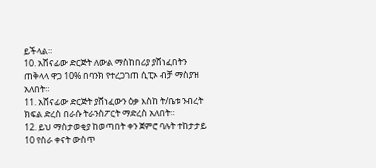ይችላል።
10. አሸናፊው ድርጅት ለውል ማስከበሪያ ያሸነፈበትን ጠቅላላ ዋጋ 10% በባንክ የተረጋገጠ ሲፒኦ ብቻ ማስያዝ አለበት።
11. አሸናፊው ድርጅት ያሸነፈውን ዕቃ እስከ ት/ቤቱ ንብረት ክፍል ድረስ በራሱ ትራንስፖርት ማድረስ አለበት።
12. ይህ ማስታወቂያ ከወጣበት ቀን ጀምሮ ባሉት ተከታታይ 10 የስራ ቀናት ውስጥ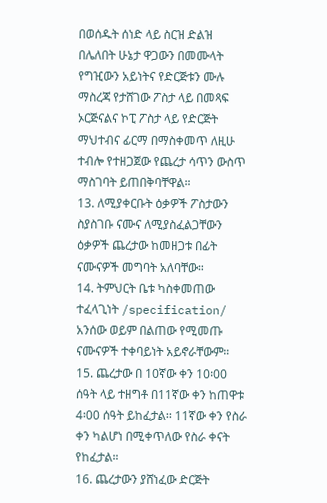በወሰዱት ሰነድ ላይ ስርዝ ድልዝ በሌለበት ሁኔታ ዋጋውን በመሙላት የግዢውን አይነትና የድርጅቱን ሙሉ ማስረጃ የታሸገው ፖስታ ላይ በመጻፍ ኦርጅናልና ኮፒ ፖስታ ላይ የድርጅት ማህተብና ፊርማ በማስቀመጥ ለዚሁ ተብሎ የተዘጋጀው የጨረታ ሳጥን ውስጥ ማስገባት ይጠበቅባቸዋል።
13. ለሚያቀርቡት ዕቃዎች ፖስታውን ስያስገቡ ናሙና ለሚያስፈልጋቸውን ዕቃዎች ጨረታው ከመዘጋቱ በፊት ናሙናዎች መግባት አለባቸው።
14. ትምህርት ቤቱ ካስቀመጠው ተፈላጊነት /specification/ አንሰው ወይም በልጠው የሚመጡ ናሙናዎች ተቀባይነት አይኖራቸውም።
15. ጨረታው በ 10ኛው ቀን 10፡00 ሰዓት ላይ ተዘግቶ በ11ኛው ቀን ከጠዋቱ 4፡00 ሰዓት ይከፈታል፡፡ 11ኛው ቀን የስራ ቀን ካልሆነ በሚቀጥለው የስራ ቀናት የከፈታል።
16. ጨረታውን ያሸነፈው ድርጅት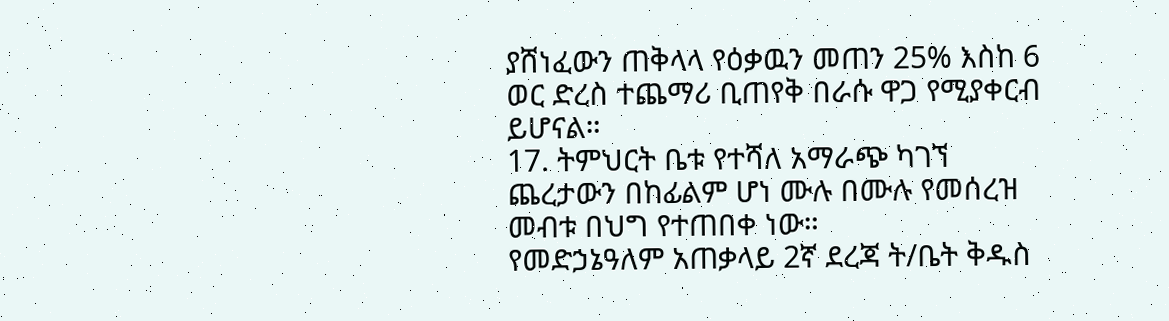ያሸነፈውን ጠቅላላ የዕቃዉን መጠን 25% እስከ 6 ወር ድረስ ተጨማሪ ቢጠየቅ በራሱ ዋጋ የሚያቀርብ ይሆናል።
17. ትምህርት ቤቱ የተሻለ አማራጭ ካገኘ ጨረታውን በከፊልም ሆነ ሙሉ በሙሉ የመሰረዝ መብቱ በህግ የተጠበቀ ነው።
የመድኃኔዓለም አጠቃላይ 2ኛ ደረጃ ት/ቤት ቅዱስ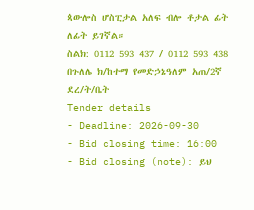ጳውሎስ ሆስፒታል አለፍ ብሎ ቶታል ፊት ለፊት ይገኛል።
ስልክ: 0112 593 437 / 0112 593 438
በጉለሌ ክ/ከተማ የመድኃኔዓለም አጠ/2ኛ ደረ/ት/ቤት
Tender details
- Deadline: 2026-09-30
- Bid closing time: 16:00
- Bid closing (note): ይህ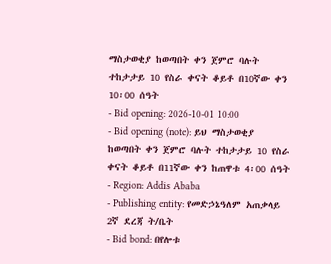ማስታወቂያ ከወጣበት ቀን ጀምሮ ባሉት ተከታታይ 10 የስራ ቀናት ቆይቶ በ10ኛው ቀን 10፡00 ሰዓት
- Bid opening: 2026-10-01 10:00
- Bid opening (note): ይህ ማስታወቂያ ከወጣበት ቀን ጀምሮ ባሉት ተከታታይ 10 የስራ ቀናት ቆይቶ በ11ኛው ቀን ከጠዋቱ 4፡00 ሰዓት
- Region: Addis Ababa
- Publishing entity: የመድኃኔዓለም አጠቃላይ 2ኛ ደረጃ ት/ቤት
- Bid bond: በየሎቱ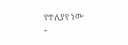የተለያየ ነው
-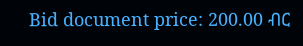Bid document price: 200.00 ብር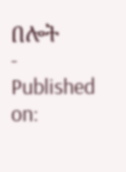በሎት
- Published on: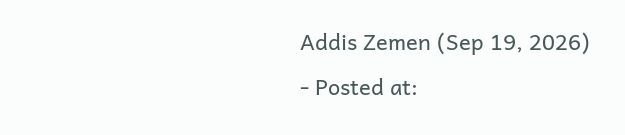Addis Zemen (Sep 19, 2026)
- Posted at: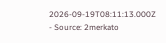2026-09-19T08:11:13.000Z
- Source: 2merkato